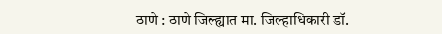ठाणे : ठाणे जिल्ह्यात मा. जिल्हाधिकारी डॉ.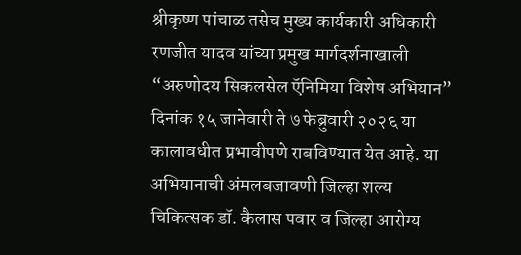श्रीकृष्ण पांचाळ तसेच मुख्य कार्यकारी अधिकारी रणजीत यादव यांच्या प्रमुख मार्गदर्शनाखाली “अरुणोदय सिकलसेल ऍनिमिया विशेष अभियान” दिनांक १५ जानेवारी ते ७ फेब्रुवारी २०२६ या कालावधीत प्रभावीपणे राबविण्यात येत आहे. या अभियानाची अंमलबजावणी जिल्हा शल्य चिकित्सक डॉ. कैलास पवार व जिल्हा आरोग्य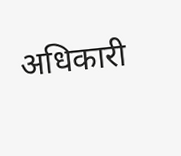अधिकारी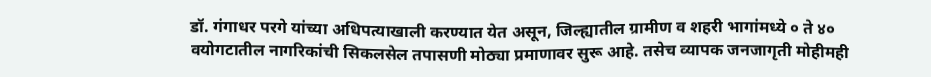डॉ. गंगाधर परगे यांच्या अधिपत्याखाली करण्यात येत असून, जिल्ह्यातील ग्रामीण व शहरी भागांमध्ये ० ते ४० वयोगटातील नागरिकांची सिकलसेल तपासणी मोठ्या प्रमाणावर सुरू आहे. तसेच व्यापक जनजागृती मोहीमही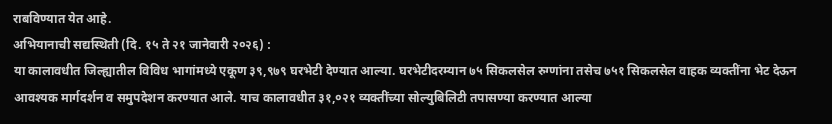राबविण्यात येत आहे.
अभियानाची सद्यस्थिती (दि. १५ ते २१ जानेवारी २०२६) :
या कालावधीत जिल्ह्यातील विविध भागांमध्ये एकूण ३९,९७९ घरभेटी देण्यात आल्या. घरभेटीदरम्यान ७५ सिकलसेल रुग्णांना तसेच ७५१ सिकलसेल वाहक व्यक्तींना भेट देऊन आवश्यक मार्गदर्शन व समुपदेशन करण्यात आले. याच कालावधीत ३१,०२१ व्यक्तींच्या सोल्युबिलिटी तपासण्या करण्यात आल्या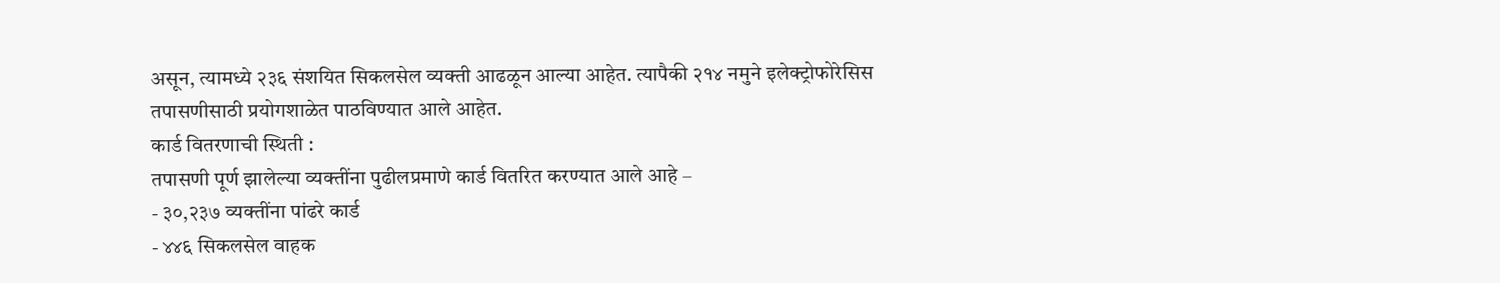असून, त्यामध्ये २३६ संशयित सिकलसेल व्यक्ती आढळून आल्या आहेत. त्यापैकी २१४ नमुने इलेक्ट्रोफोरेसिस तपासणीसाठी प्रयोगशाळेत पाठविण्यात आले आहेत.
कार्ड वितरणाची स्थिती :
तपासणी पूर्ण झालेल्या व्यक्तींना पुढीलप्रमाणे कार्ड वितरित करण्यात आले आहे –
- ३०,२३७ व्यक्तींना पांढरे कार्ड
- ४४६ सिकलसेल वाहक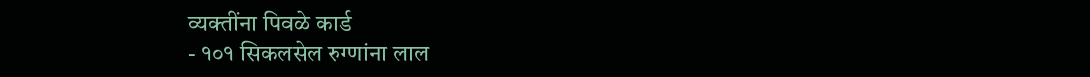व्यक्तींना पिवळे कार्ड
- १०१ सिकलसेल रुग्णांना लाल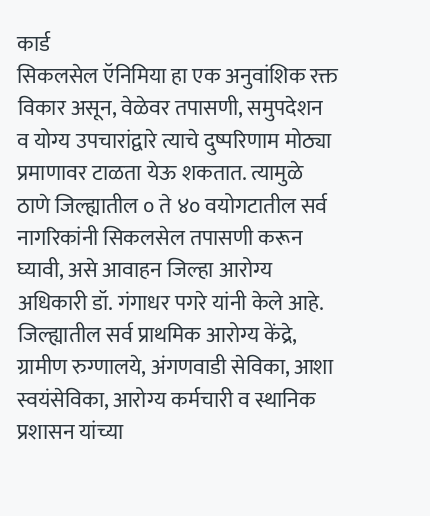कार्ड
सिकलसेल ऍनिमिया हा एक अनुवांशिक रक्त विकार असून, वेळेवर तपासणी, समुपदेशन व योग्य उपचारांद्वारे त्याचे दुष्परिणाम मोठ्या प्रमाणावर टाळता येऊ शकतात. त्यामुळे ठाणे जिल्ह्यातील ० ते ४० वयोगटातील सर्व नागरिकांनी सिकलसेल तपासणी करून घ्यावी, असे आवाहन जिल्हा आरोग्य अधिकारी डॉ. गंगाधर पगरे यांनी केले आहे. जिल्ह्यातील सर्व प्राथमिक आरोग्य केंद्रे, ग्रामीण रुग्णालये, अंगणवाडी सेविका, आशा स्वयंसेविका, आरोग्य कर्मचारी व स्थानिक प्रशासन यांच्या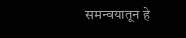समन्वयातून हे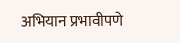अभियान प्रभावीपणे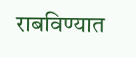राबविण्यात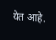येत आहे.